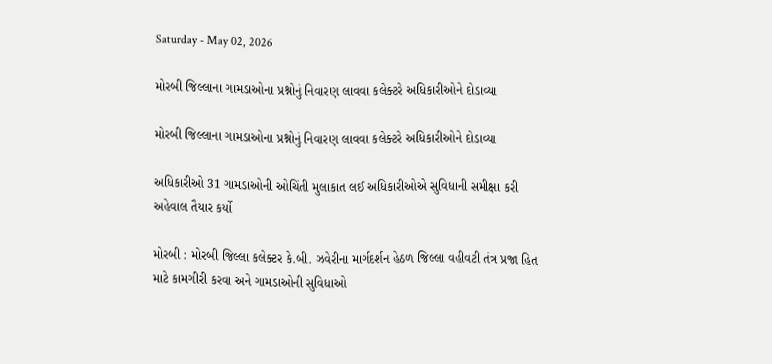Saturday - May 02, 2026

મોરબી જિલ્લાના ગામડાઓના પ્રશ્નોનું નિવારણ લાવવા કલેક્ટરે અધિકારીઓને દોડાવ્યા

મોરબી જિલ્લાના ગામડાઓના પ્રશ્નોનું નિવારણ લાવવા કલેક્ટરે અધિકારીઓને દોડાવ્યા

અધિકારીઓ 31 ગામડાઓની ઓચિંતી મુલાકાત લઈ અધિકારીઓએ સુવિધાની સમીક્ષા કરી અહેવાલ તૈયાર કર્યો

મોરબી : મોરબી જિલ્લા કલેક્ટર કે.બી. ઝવેરીના માર્ગદર્શન હેઠળ જિલ્લા વહીવટી તંત્ર પ્રજા હિત માટે કામગીરી કરવા અને ગામડાઓની સુવિધાઓ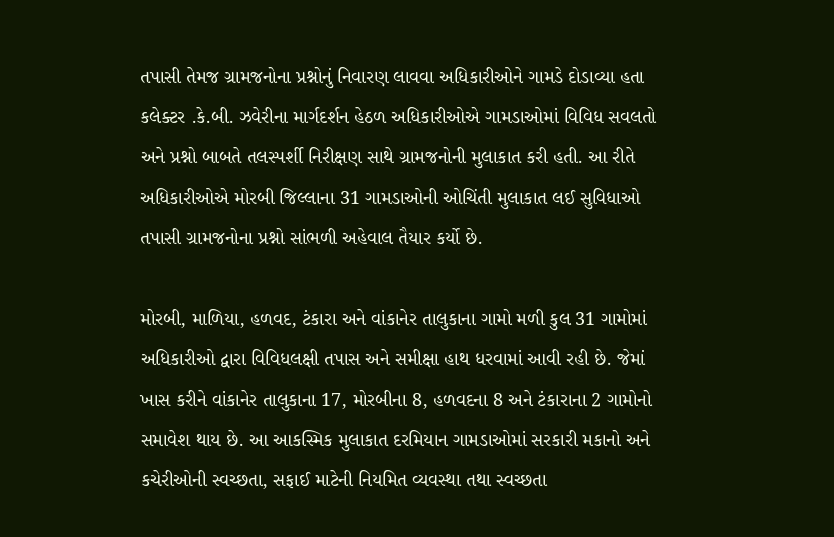તપાસી તેમજ ગ્રામજનોના પ્રશ્નોનું નિવારણ લાવવા અધિકારીઓને ગામડે દોડાવ્યા હતા કલેક્ટર .કે.બી. ઝવેરીના માર્ગદર્શન હેઠળ અધિકારીઓએ ગામડાઓમાં વિવિધ સવલતો અને પ્રશ્નો બાબતે તલસ્પર્શી નિરીક્ષણ સાથે ગ્રામજનોની મુલાકાત કરી હતી. આ રીતે અધિકારીઓએ મોરબી જિલ્લાના 31 ગામડાઓની ઓચિંતી મુલાકાત લઈ સુવિધાઓ તપાસી ગ્રામજનોના પ્રશ્નો સાંભળી અહેવાલ તૈયાર કર્યો છે.

મોરબી, માળિયા, હળવદ, ટંકારા અને વાંકાનેર તાલુકાના ગામો મળી કુલ 31 ગામોમાં અધિકારીઓ દ્વારા વિવિધલક્ષી તપાસ અને સમીક્ષા હાથ ધરવામાં આવી રહી છે. જેમાં ખાસ કરીને વાંકાનેર તાલુકાના 17, મોરબીના 8, હળવદના 8 અને ટંકારાના 2 ગામોનો સમાવેશ થાય છે. આ આકસ્મિક મુલાકાત દરમિયાન ગામડાઓમાં સરકારી મકાનો અને કચેરીઓની સ્વચ્છતા, સફાઈ માટેની નિયમિત વ્યવસ્થા તથા સ્વચ્છતા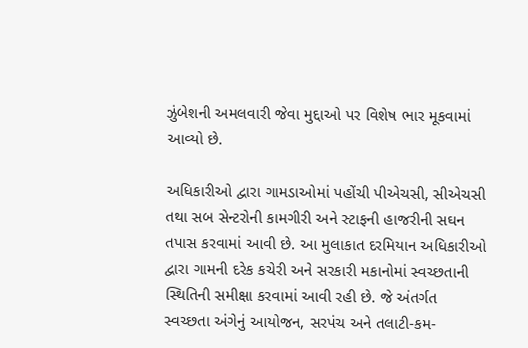ઝુંબેશની અમલવારી જેવા મુદ્દાઓ પર વિશેષ ભાર મૂકવામાં આવ્યો છે.

અધિકારીઓ દ્વારા ગામડાઓમાં પહોંચી પીએચસી, સીએચસી તથા સબ સેન્ટરોની કામગીરી અને સ્ટાફની હાજરીની સઘન તપાસ કરવામાં આવી છે. આ મુલાકાત દરમિયાન અધિકારીઓ દ્વારા ગામની દરેક કચેરી અને સરકારી મકાનોમાં સ્વચ્છતાની સ્થિતિની સમીક્ષા કરવામાં આવી રહી છે. જે અંતર્ગત સ્વચ્છતા અંગેનું આયોજન, સરપંચ અને તલાટી-કમ-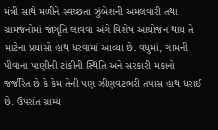મંત્રી સાથે મળીને સ્વચ્છતા ઝુંબેશની અમલવારી તથા ગ્રામજનોમાં જાગૃતિ લાવવા અંગે વિશેષ આયોજન થાય તે માટેના પ્રયાસો હાથ ધરવામાં આવ્યા છે. વધુમાં, ગામની પીવાના પાણીની ટાંકીની સ્થિતિ અને સરકારી મકાનો જર્જરિત છે કે કેમ તેની પણ ઝીણવટભરી તપાસ હાથ ધરાઈ છે. ઉપરાંત ગ્રામ્ય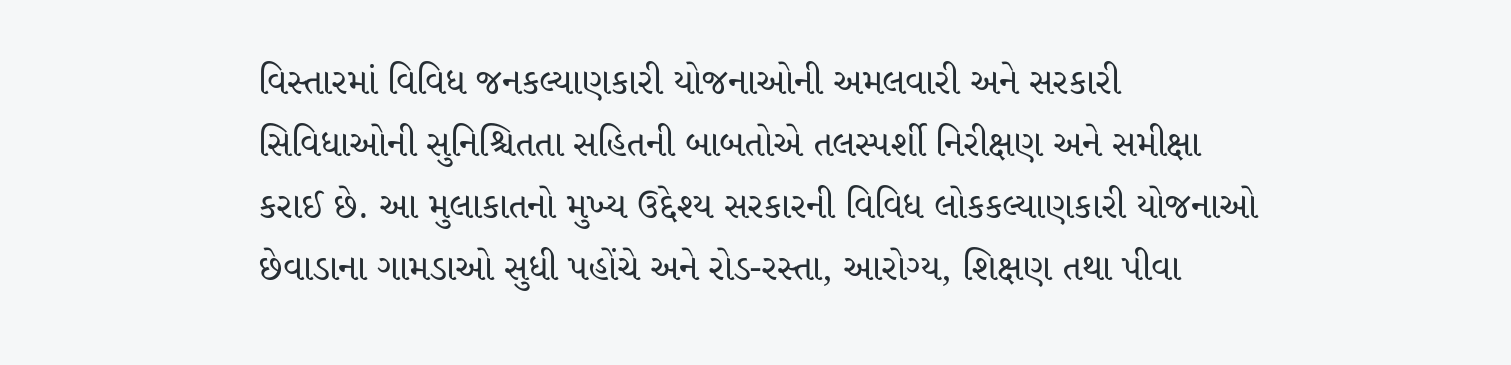વિસ્તારમાં વિવિધ જનકલ્યાણકારી યોજનાઓની અમલવારી અને સરકારી સિવિધાઓની સુનિશ્ચિતતા સહિતની બાબતોએ તલસ્પર્શી નિરીક્ષણ અને સમીક્ષા કરાઈ છે. આ મુલાકાતનો મુખ્ય ઉદ્દેશ્ય સરકારની વિવિધ લોકકલ્યાણકારી યોજનાઓ છેવાડાના ગામડાઓ સુધી પહોંચે અને રોડ-રસ્તા, આરોગ્ય, શિક્ષણ તથા પીવા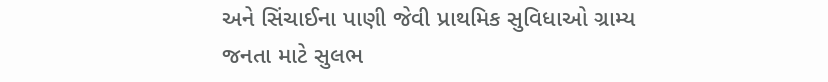અને સિંચાઈના પાણી જેવી પ્રાથમિક સુવિધાઓ ગ્રામ્ય જનતા માટે સુલભ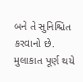બને તે સુનિશ્ચિત કરવાનો છે. મુલાકાત પૂર્ણ થયે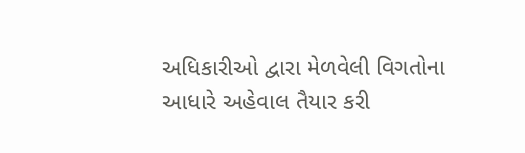અધિકારીઓ દ્વારા મેળવેલી વિગતોના આધારે અહેવાલ તૈયાર કરી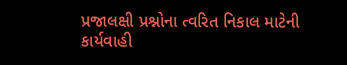પ્રજાલક્ષી પ્રશ્નોના ત્વરિત નિકાલ માટેની કાર્યવાહી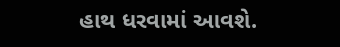હાથ ધરવામાં આવશે.